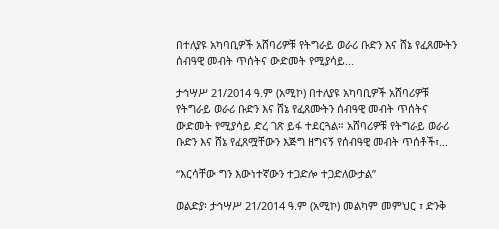በተለያዩ አካባቢዎች አሸባሪዎቹ የትግራይ ወራሪ ቡድን እና ሸኔ የፈጸሙትን ሰብዓዊ መብት ጥሰትና ውድመት የሚያሳይ...

ታኅሣሥ 21/2014 ዓ.ም (አሚኮ) በተለያዩ አካባቢዎች አሸባሪዎቹ የትግራይ ወራሪ ቡድን እና ሸኔ የፈጸሙትን ሰብዓዊ መብት ጥሰትና ውድመት የሚያሳይ ድረ ገጽ ይፋ ተደርጓል። አሸባሪዎቹ የትግራይ ወራሪ ቡድን እና ሸኔ የፈጸሟቸውን እጅግ ዘግናኝ የሰብዓዊ መብት ጥሰቶች፣...

“እርሳቸው ግን እውነተኛውን ተጋድሎ ተጋድለውታል”

ወልድያ፡ ታኅሣሥ 21/2014 ዓ.ም (አሚኮ) መልካም መምህር ፣ ድንቅ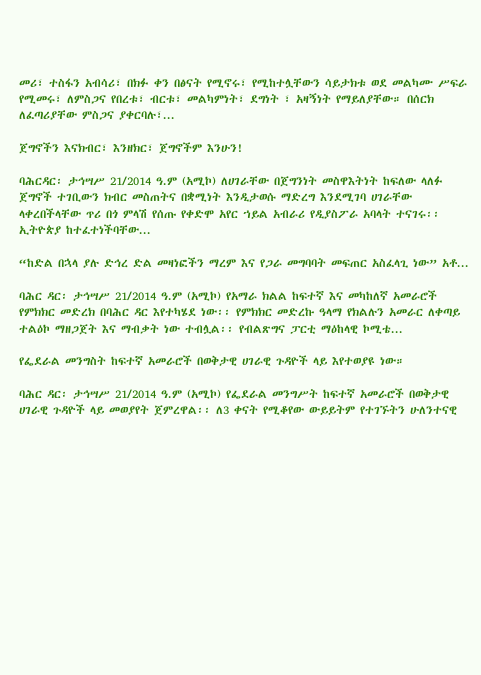መሪ፣ ተስፋን አብሳሪ፣ በክፉ ቀን በፅናት የሚኖሩ፣ የሚከተሏቸውን ሳይታክቱ ወደ መልካሙ ሥፍራ የሚመሩ፣ ለምስጋና የበረቱ፣ ብርቱ፣ መልካምነት፣ ደግነት ፣ አዛኝነት የማይለያቸው። በሰርክ ለፈጣሪያቸው ምስጋና ያቀርባሉ፣...

ጀግኖችን እናክብር፣ እንዘክር፣ ጀግኖችም እንሁን!

ባሕርዳር፡ ታኅሣሥ 21/2014 ዓ.ም (አሚኮ) ለሀገራቸው በጀግንነት መስዋእትነት ከፍለው ላለፉ ጀግኖች ተገቢውን ክብር መስጠትና በቋሚነት እንዲታወሱ ማድረግ እንደሚገባ ሀገራቸው ላቀረበችላቸው ጥሪ በጎ ምላሽ የሰጡ የቀድሞ አየር ኀይል አብራሪ የዲያስፖራ አባላት ተናገሩ፡፡ ኢትዮጵያ ከተፈተነችባቸው...

“ከድል በኋላ ያሉ ድኅረ ድል መዛነፎችን ማረም እና የጋራ መግባባት መፍጠር አስፈላጊ ነው” አቶ...

ባሕር ዳር፡ ታኅሣሥ 21/2014 ዓ.ም (አሚኮ) የአማራ ክልል ከፍተኛ እና መካከለኛ አመራሮች የምክክር መድረክ በባሕር ዳር እየተካሄደ ነው፡፡ የምክክር መድረኩ ዓላማ የክልሉን አመራር ለቀጣይ ተልዕኮ ማዘጋጀት እና ማብቃት ነው ተብሏል፡፡ የብልጽግና ፓርቲ ማዕከላዊ ኮሚቴ...

የፌደራል መንግስት ከፍተኛ አመራሮች በወቅታዊ ሀገራዊ ጉዳዮች ላይ እየተወያዩ ነው።

ባሕር ዳር፡ ታኅሣሥ 21/2014 ዓ.ም (አሚኮ) የፌደራል መንግሥት ከፍተኛ አመራሮች በወቅታዊ ሀገራዊ ጉዳዮች ላይ መወያየት ጀምረዋል፡፡ ለ3 ቀናት የሚቆየው ውይይትም የተገኙትን ሁለንተናዊ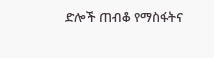ድሎች ጠብቆ የማስፋትና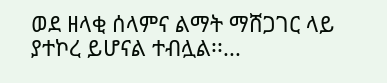ወደ ዘላቂ ሰላምና ልማት ማሸጋገር ላይ ያተኮረ ይሆናል ተብሏል፡፡...